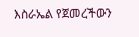እስራኤል የጀመረችውን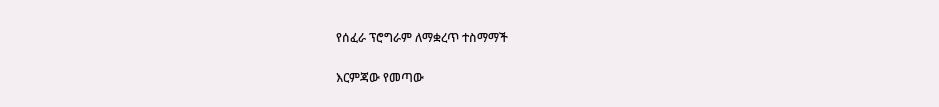የሰፈራ ፕሮግራም ለማቋረጥ ተስማማች

እርምጃው የመጣው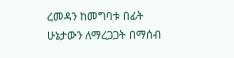ረመዳን ከመግባቱ በፊት ሁኔታውን ለማረጋጋት በማሰብ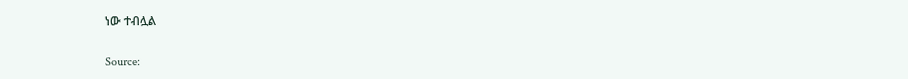ነው ተብሏል

Source: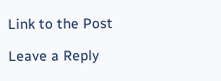Link to the Post

Leave a Reply